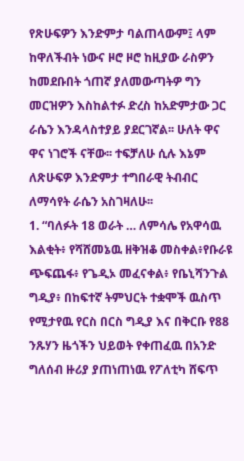የጽሁፍዎን እንድምታ ባልጠላውም፤ ላም ከዋለችብት ነውና ዞሮ ዞሮ ከዚያው ራስዎን ከመደቡበት ጎጠኛ ያለመውጣትዎ ግን መርዝዎን እስከልተፉ ድረስ ከአድምታው ጋር ራሴን እንዳላስተያይ ያደርገኛል፡፡ ሁለት ዋና ዋና ነገሮች ናቸው፡፡ ተፍቻለሁ ሲሉ እኔም ለጽሁፍዎ እንድምታ ተግበራዊ ትብብር ለማሳየት ራሴን አስገዛለሁ፡፡
1. “ባለፉት 18 ወራት … ለምሳሌ የአዋሳዉ እልቂት፥ የሻሸመኔዉ ዘቅዝቆ መስቀል፥የቡራዩ ጭፍጨፋ፥ የጌዲኦ መፈናቀል፥ የቤኒሻንጉል ግዲያ፥ በከፍተኛ ትምህርት ተቋሞች ዉስጥ የሚታየዉ የርስ በርስ ግዲያ እና በቅርቡ የ88 ንጹሃን ዜጎችን ህይወት የቀጠፈዉ በአንድ ግለሰብ ዙሪያ ያጠነጠነዉ የፖለቲካ ሸፍጥ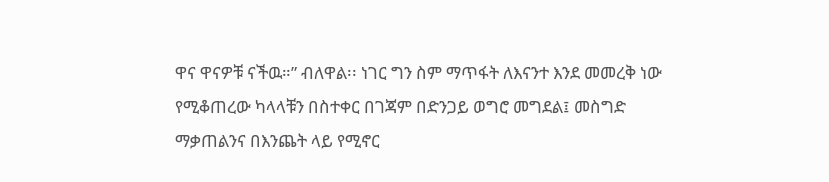ዋና ዋናዎቹ ናችዉ።” ብለዋል፡፡ ነገር ግን ስም ማጥፋት ለእናንተ እንደ መመረቅ ነው የሚቆጠረው ካላላቹን በስተቀር በገጃም በድንጋይ ወግሮ መግደል፤ መስግድ ማቃጠልንና በእንጨት ላይ የሚኖር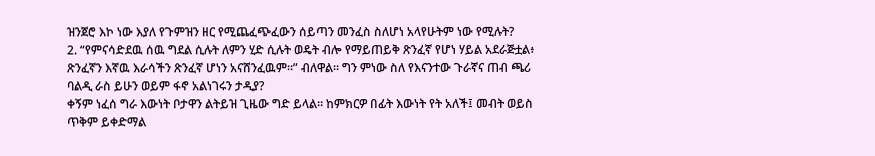ዝንጀሮ እኮ ነው እያለ የጉምዝን ዘር የሚጨፈጭፈውን ሰይጣን መንፈስ ስለሆነ አላየሁትም ነው የሚሉት?
2. “የምናሳድደዉ ሰዉ ግደል ሲሉት ለምን ሂድ ሲሉት ወዴት ብሎ የማይጠይቅ ጽንፈኛ የሆነ ሃይል አደራጅቷል፥ ጽንፈኛን እኛዉ እራሳችን ጽንፈኛ ሆነን አናሸንፈዉም።” ብለዋል፡፡ ግን ምነው ስለ የእናንተው ጉራኛና ጠብ ጫሪ ባልዲ ራስ ይሁን ወይም ፋኖ አልነገሩን ታዲያ?
ቀኝም ነፈሰ ግራ እውነት ቦታዋን ልትይዝ ጊዜው ግድ ይላል፡፡ ከምክርዎ በፊት እውነት የት አለች፤ መብት ወይስ ጥቅም ይቀድማል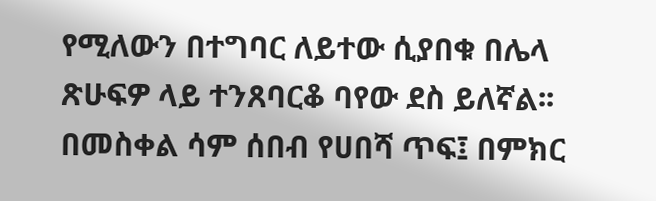የሚለውን በተግባር ለይተው ሲያበቁ በሌላ ጽሁፍዎ ላይ ተንጸባርቆ ባየው ደስ ይለኛል፡፡
በመስቀል ሳም ሰበብ የሀበሻ ጥፍ፤ በምክር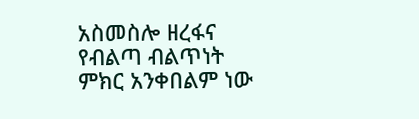አስመስሎ ዘረፋና የብልጣ ብልጥነት ምክር አንቀበልም ነው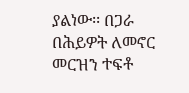ያልነው፡፡ በጋራ በሕይዎት ለመኖር መርዝን ተፍቶ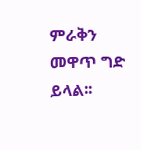ምራቅን መዋጥ ግድ ይላል፡፡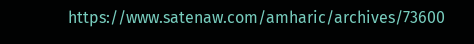https://www.satenaw.com/amharic/archives/73600